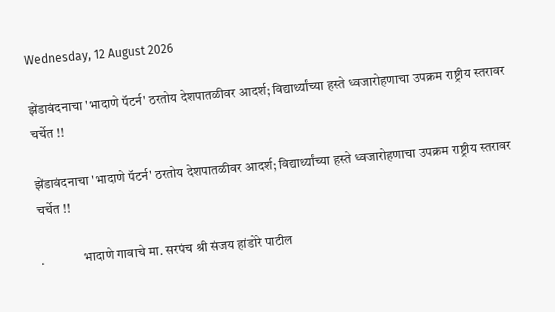Wednesday, 12 August 2026

झेंडावंदनाचा 'भादाणे पॅटर्न' ठरतोय देशपातळीवर आदर्श; विद्यार्थ्यांच्या हस्ते ध्वजारोहणाचा उपक्रम राष्ट्रीय स्तरावर चर्चेत !!

झेंडावंदनाचा 'भादाणे पॅटर्न' ठरतोय देशपातळीवर आदर्श; विद्यार्थ्यांच्या हस्ते ध्वजारोहणाचा उपक्रम राष्ट्रीय स्तरावर चर्चेत !!

.               भादाणे गावाचे मा. सरपंच श्री संजय हांडोरे पाटील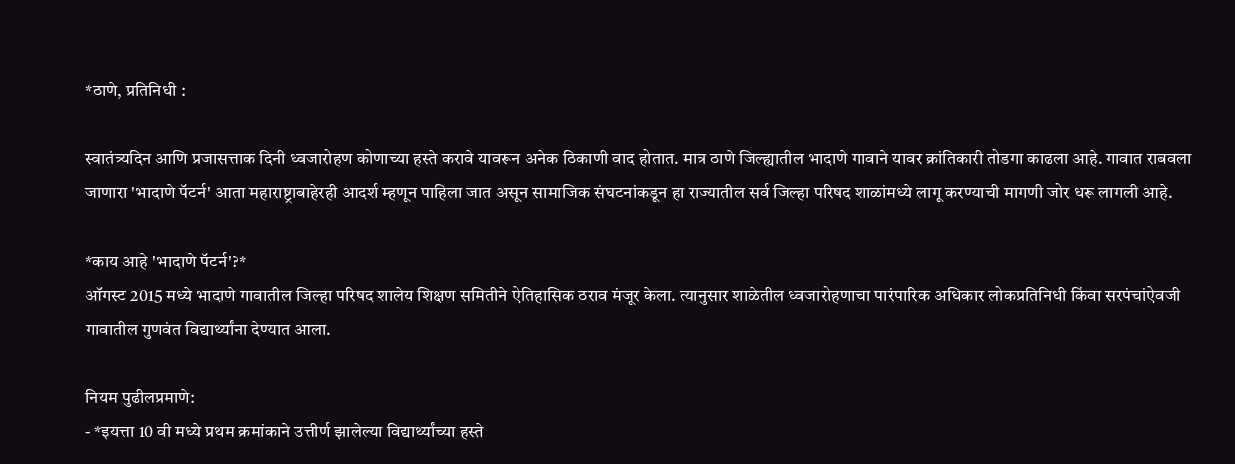*ठाणे, प्रतिनिधी :

स्वातंत्र्यदिन आणि प्रजासत्ताक दिनी ध्वजारोहण कोणाच्या हस्ते करावे यावरून अनेक ठिकाणी वाद होतात. मात्र ठाणे जिल्ह्यातील भादाणे गावाने यावर क्रांतिकारी तोडगा काढला आहे. गावात राबवला जाणारा 'भादाणे पॅटर्न' आता महाराष्ट्राबाहेरही आदर्श म्हणून पाहिला जात असून सामाजिक संघटनांकडून हा राज्यातील सर्व जिल्हा परिषद शाळांमध्ये लागू करण्याची मागणी जोर धरू लागली आहे.

*काय आहे 'भादाणे पॅटर्न'?*
ऑगस्ट 2015 मध्ये भादाणे गावातील जिल्हा परिषद शालेय शिक्षण समितीने ऐतिहासिक ठराव मंजूर केला. त्यानुसार शाळेतील ध्वजारोहणाचा पारंपारिक अधिकार लोकप्रतिनिधी किंवा सरपंचांऐवजी गावातील गुणवंत विद्यार्थ्यांना देण्यात आला.

नियम पुढीलप्रमाणे:
- *इयत्ता 10 वी मध्ये प्रथम क्रमांकाने उत्तीर्ण झालेल्या विद्यार्थ्यांच्या हस्ते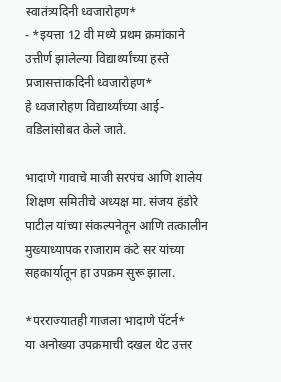स्वातंत्र्यदिनी ध्वजारोहण*
- *इयत्ता 12 वी मध्ये प्रथम क्रमांकाने उत्तीर्ण झालेल्या विद्यार्थ्यांच्या हस्ते प्रजासत्ताकदिनी ध्वजारोहण*
हे ध्वजारोहण विद्यार्थ्यांच्या आई-वडिलांसोबत केले जाते.

भादाणे गावाचे माजी सरपंच आणि शालेय शिक्षण समितीचे अध्यक्ष मा. संजय हंडोरे पाटील यांच्या संकल्पनेतून आणि तत्कालीन मुख्याध्यापक राजाराम कंटे सर यांच्या सहकार्यातून हा उपक्रम सुरू झाला.

*परराज्यातही गाजला भादाणे पॅटर्न*
या अनोख्या उपक्रमाची दखल थेट उत्तर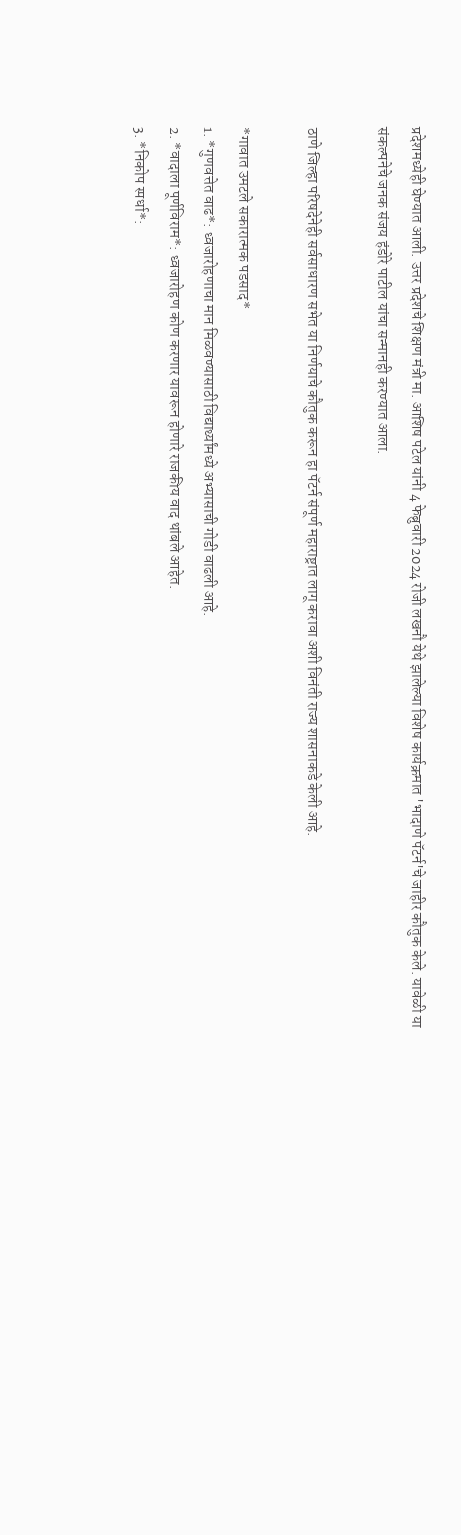प्रदेशमध्येही घेण्यात आली. उत्तर प्रदेशचे शिक्षण मंत्री मा. आशिष पटेल यांनी 4 फेब्रुवारी 2024 रोजी लखनौ येथे झालेल्या विशेष कार्यक्रमात 'भादाणे पॅटर्न'चे जाहीर कौतुक केले. यावेळी या संकल्पनेचे जनक संजय हंडोरे पाटील यांचा सन्मानही करण्यात आला.

ठाणे जिल्हा परिषदेनेही सर्वसाधारण सभेत या निर्णयाचे कौतुक करून हा पॅटर्न संपूर्ण महाराष्ट्रात लागू करावा अशी विनंती राज्य शासनाकडे केली आहे.

*गावात उमटले सकारात्मक पडसाद*
1. *गुणवत्तेत वाढ*: ध्वजारोहणाचा मान मिळवण्यासाठी विद्यार्थ्यांमध्ये अभ्यासाची गोडी वाढली आहे.
2. *वादाला पूर्णविराम*: ध्वजारोहण कोण करणार यावरून होणारे राजकीय वाद थांबले आहेत.
3. *निकोप स्पर्धा*: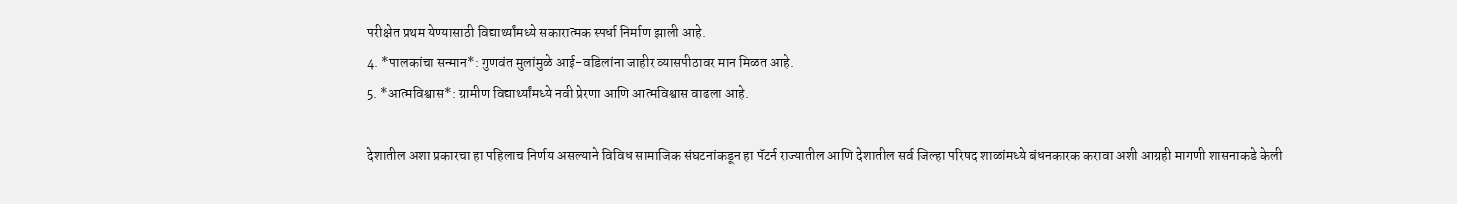परीक्षेत प्रथम येण्यासाठी विद्यार्थ्यांमध्ये सकारात्मक स्पर्धा निर्माण झाली आहे.
4. *पालकांचा सन्मान*: गुणवंत मुलांमुळे आई-वडिलांना जाहीर व्यासपीठावर मान मिळत आहे.
5. *आत्मविश्वास*: ग्रामीण विद्यार्थ्यांमध्ये नवी प्रेरणा आणि आत्मविश्वास वाढला आहे.

देशातील अशा प्रकारचा हा पहिलाच निर्णय असल्याने विविध सामाजिक संघटनांकडून हा पॅटर्न राज्यातील आणि देशातील सर्व जिल्हा परिषद शाळांमध्ये बंधनकारक करावा अशी आग्रही मागणी शासनाकडे केली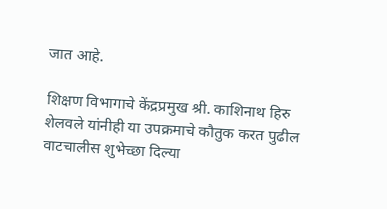जात आहे.

शिक्षण विभागाचे केंद्रप्रमुख श्री. काशिनाथ हिरु शेलवले यांनीही या उपक्रमाचे कौतुक करत पुढील वाटचालीस शुभेच्छा दिल्या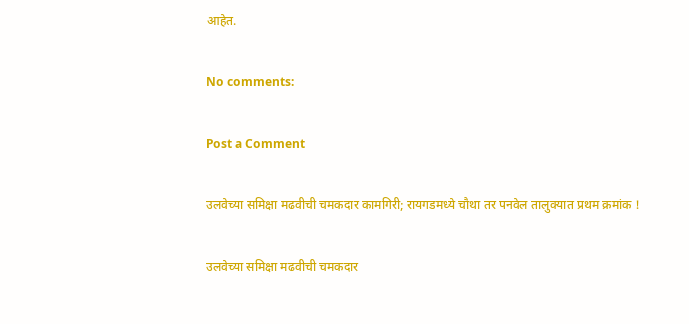आहेत.

No comments:

Post a Comment

उलवेच्या समिक्षा मढवीची चमकदार कामगिरी; रायगडमध्ये चौथा तर पनवेल तालुक्यात प्रथम क्रमांक !

उलवेच्या समिक्षा मढवीची चमकदार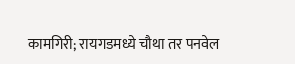कामगिरी; रायगडमध्ये चौथा तर पनवेल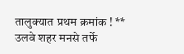तालुक्यात प्रथम क्रमांक ! ** उलवे शहर मनसे तर्फे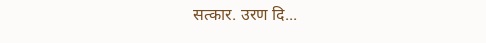सत्कार. उरण दि...